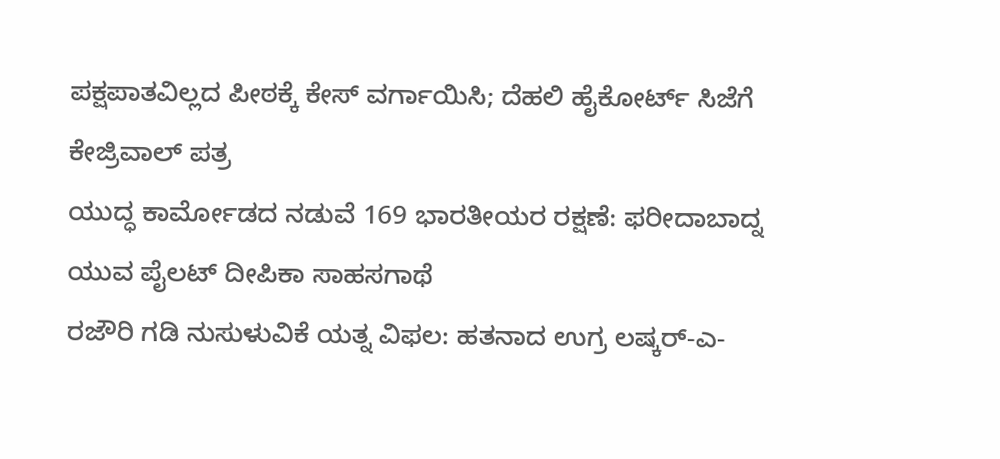ಪಕ್ಷಪಾತವಿಲ್ಲದ ಪೀಠಕ್ಕೆ ಕೇಸ್ ವರ್ಗಾಯಿಸಿ; ದೆಹಲಿ ಹೈಕೋರ್ಟ್ ಸಿಜೆಗೆ ಕೇಜ್ರಿವಾಲ್ ಪತ್ರ
ಯುದ್ಧ ಕಾರ್ಮೋಡದ ನಡುವೆ 169 ಭಾರತೀಯರ ರಕ್ಷಣೆ: ಫರೀದಾಬಾದ್ನ ಯುವ ಪೈಲಟ್ ದೀಪಿಕಾ ಸಾಹಸಗಾಥೆ
ರಜೌರಿ ಗಡಿ ನುಸುಳುವಿಕೆ ಯತ್ನ ವಿಫಲ: ಹತನಾದ ಉಗ್ರ ಲಷ್ಕರ್-ಎ-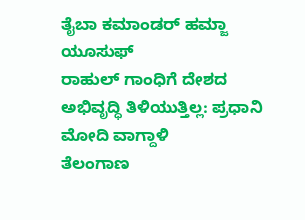ತೈಬಾ ಕಮಾಂಡರ್ ಹಮ್ಜಾ ಯೂಸುಫ್
ರಾಹುಲ್ ಗಾಂಧಿಗೆ ದೇಶದ ಅಭಿವೃದ್ಧಿ ತಿಳಿಯುತ್ತಿಲ್ಲ: ಪ್ರಧಾನಿ ಮೋದಿ ವಾಗ್ದಾಳಿ
ತೆಲಂಗಾಣ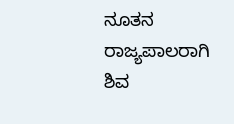ನೂತನ ರಾಜ್ಯಪಾಲರಾಗಿ ಶಿವ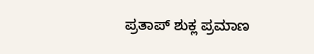ಪ್ರತಾಪ್ ಶುಕ್ಲ ಪ್ರಮಾಣ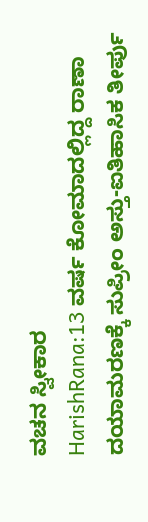ವಚನ ಸ್ವೀಕಾರ
HarishRana:13 ವರ್ಷ ಕೋಮಾದಲ್ಲಿದ್ದ ರಾಣಾ ದಯಾಮರಣಕ್ಕೆ ಸುಪ್ರೀಂ ಅಸ್ತು-ಐತಿಹಾಸಿಕ ತೀರ್ಪು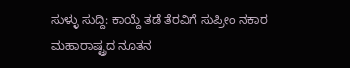ಸುಳ್ಳು ಸುದ್ದಿ: ಕಾಯ್ದೆ ತಡೆ ತೆರವಿಗೆ ಸುಪ್ರೀಂ ನಕಾರ
ಮಹಾರಾಷ್ಟ್ರದ ನೂತನ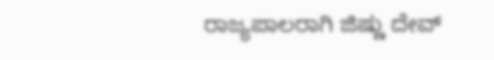ರಾಜ್ಯಪಾಲರಾಗಿ ಜಿಷ್ಣು ದೇವ್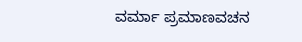ವರ್ಮಾ ಪ್ರಮಾಣವಚನ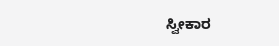ಸ್ವೀಕಾರ